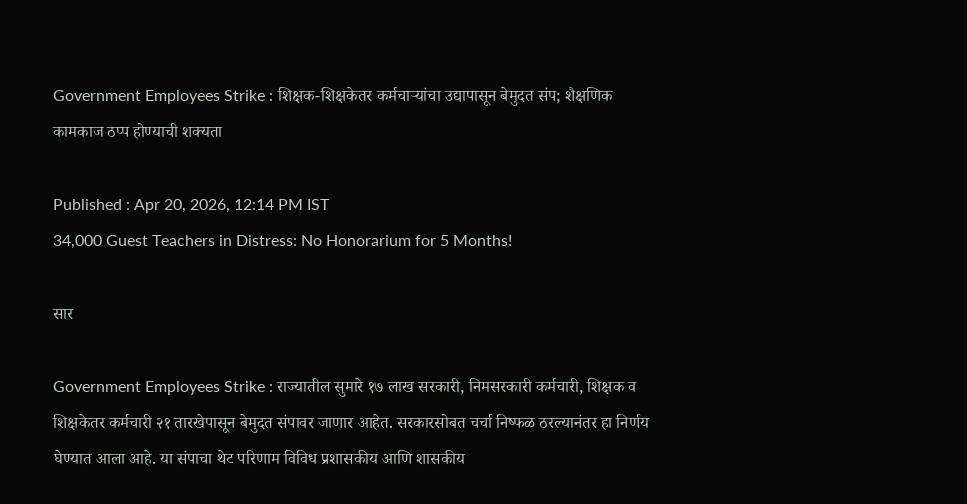Government Employees Strike : शिक्षक-शिक्षकेतर कर्मचाऱ्यांचा उद्यापासून बेमुदत संप; शैक्षणिक कामकाज ठप्प होण्याची शक्यता

Published : Apr 20, 2026, 12:14 PM IST
34,000 Guest Teachers in Distress: No Honorarium for 5 Months!

सार

Government Employees Strike : राज्यातील सुमारे १७ लाख सरकारी, निमसरकारी कर्मचारी, शिक्षक व शिक्षकेतर कर्मचारी २१ तारखेपासून बेमुदत संपावर जाणार आहेत. सरकारसोबत चर्चा निष्फळ ठरल्यानंतर हा निर्णय घेण्यात आला आहे. या संपाचा थेट परिणाम विविध प्रशासकीय आणि शासकीय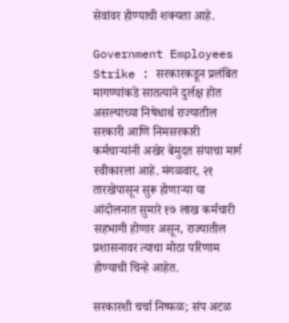सेवांवर होण्याची शक्यता आहे.

Government Employees Strike : सरकारकडून प्रलंबित मागण्यांकडे सातत्याने दुर्लक्ष होत असल्याच्या निषेधार्थ राज्यातील सरकारी आणि निमसरकारी कर्मचाऱ्यांनी अखेर बेमुदत संपाचा मार्ग स्वीकारला आहे. मंगळवार, २१ तारखेपासून सुरू होणाऱ्या या आंदोलनात सुमारे १७ लाख कर्मचारी सहभागी होणार असून, राज्यातील प्रशासनावर त्याचा मोठा परिणाम होण्याची चिन्हे आहेत.

सरकारशी चर्चा निष्फळ; संप अटळ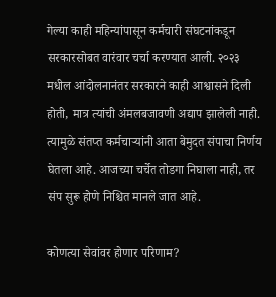गेल्या काही महिन्यांपासून कर्मचारी संघटनांकडून सरकारसोबत वारंवार चर्चा करण्यात आली. २०२३ मधील आंदोलनानंतर सरकारने काही आश्वासने दिली होती, मात्र त्यांची अंमलबजावणी अद्याप झालेली नाही. त्यामुळे संतप्त कर्मचाऱ्यांनी आता बेमुदत संपाचा निर्णय घेतला आहे. आजच्या चर्चेत तोडगा निघाला नाही, तर संप सुरू होणे निश्चित मानले जात आहे.

कोणत्या सेवांवर होणार परिणाम?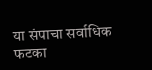या संपाचा सर्वाधिक फटका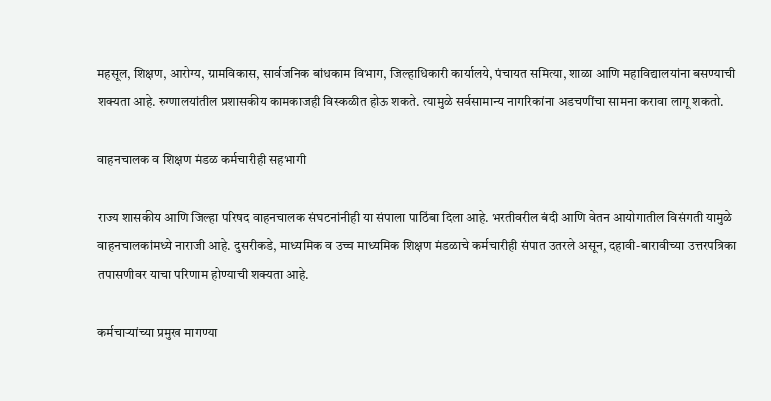महसूल, शिक्षण, आरोग्य, ग्रामविकास, सार्वजनिक बांधकाम विभाग, जिल्हाधिकारी कार्यालये, पंचायत समित्या, शाळा आणि महाविद्यालयांना बसण्याची शक्यता आहे. रुग्णालयांतील प्रशासकीय कामकाजही विस्कळीत होऊ शकते. त्यामुळे सर्वसामान्य नागरिकांना अडचणींचा सामना करावा लागू शकतो.

वाहनचालक व शिक्षण मंडळ कर्मचारीही सहभागी

राज्य शासकीय आणि जिल्हा परिषद वाहनचालक संघटनांनीही या संपाला पाठिंबा दिला आहे. भरतीवरील बंदी आणि वेतन आयोगातील विसंगती यामुळे वाहनचालकांमध्ये नाराजी आहे. दुसरीकडे, माध्यमिक व उच्च माध्यमिक शिक्षण मंडळाचे कर्मचारीही संपात उतरले असून, दहावी-बारावीच्या उत्तरपत्रिका तपासणीवर याचा परिणाम होण्याची शक्यता आहे.

कर्मचाऱ्यांच्या प्रमुख मागण्या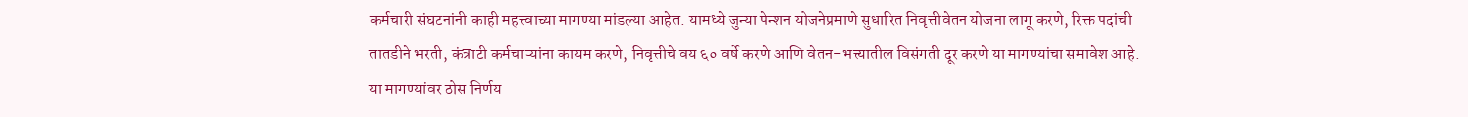कर्मचारी संघटनांनी काही महत्त्वाच्या मागण्या मांडल्या आहेत. यामध्ये जुन्या पेन्शन योजनेप्रमाणे सुधारित निवृत्तीवेतन योजना लागू करणे, रिक्त पदांची तातडीने भरती, कंत्राटी कर्मचाऱ्यांना कायम करणे, निवृत्तीचे वय ६० वर्षे करणे आणि वेतन-भत्त्यातील विसंगती दूर करणे या मागण्यांचा समावेश आहे. या मागण्यांवर ठोस निर्णय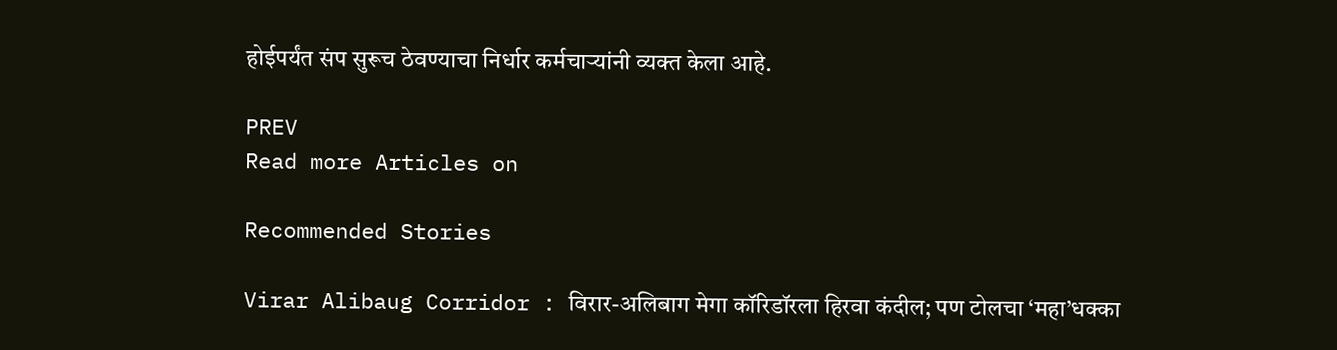होईपर्यंत संप सुरूच ठेवण्याचा निर्धार कर्मचाऱ्यांनी व्यक्त केला आहे.

PREV
Read more Articles on

Recommended Stories

Virar Alibaug Corridor : विरार-अलिबाग मेगा कॉरिडॉरला हिरवा कंदील; पण टोलचा ‘महा’धक्का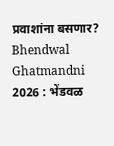प्रवाशांना बसणार?
Bhendwal Ghatmandni 2026 : भेंडवळ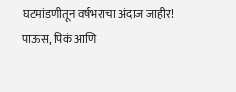घटमांडणीतून वर्षभराचा अंदाज जाहीर! पाऊस, पिकं आणि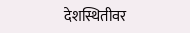देशस्थितीवर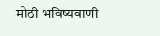मोठी भविष्यवाणी